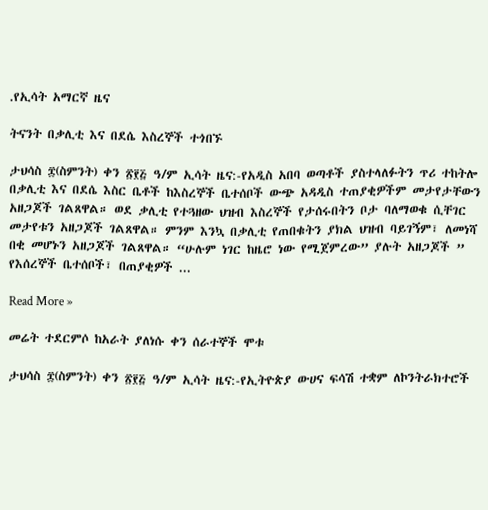.የኢሳት አማርኛ ዜና

ትናንት በቃሊቲ እና በደሴ እስረኞች ተጎበኙ

ታህሳስ ፰(ስምንት) ቀን ፳፻፭ ዓ/ም ኢሳት ዜና:-የአዲስ አበባ ወጣቶች ያስተላለፉትን ጥሪ ተከትሎ በቃሊቲ እና በደሴ እስር ቤቶች ከእስረኞች ቤተሰቦች ውጭ አዳዲስ ተጠያቂዎችም መታየታቸውን አዘጋጆች ገልጸዋል። ወደ ቃሊቲ የተጓዘው ህዝብ እስረኞች የታሰሩበትን ቦታ ባለማወቁ ሲቸገር መታየቱን አዘጋጆች ገልጸዋል። ምንም እንኳ በቃሊቲ የጠበቁትን ያክል ህዝብ ባይገኝም፣ ለመነሻ በቂ መሆኑን አዘጋጆች ገልጸዋል። “ሁሉም ነገር ከዜሮ ነው የሚጀምረው” ያሉት አዘጋጆች ” የእሰረኞች ቤተሰቦች፣ በጠያቂዎች ...

Read More »

መሬት ተደርምሶ ከአራት ያለነሱ ቀን ሰራተኞች ሞቱ

ታህሳስ ፰(ስምንት) ቀን ፳፻፭ ዓ/ም ኢሳት ዜና:-የኢትዮጵያ ውሀና ፍሳሽ ተቋም ለኮንትራክተሮች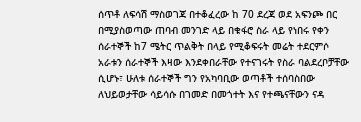ሰጥቶ ለፍሳሽ ማስወገጃ በተቆፈረው ከ 70 ደረጃ ወደ አፍንጮ በር በሚያስወጣው ጠባብ መንገድ ላይ በቁፋሮ ስራ ላይ የነበሩ የቀን ሰራተኞች ከ7 ሜትር ጥልቅት በላይ የሚቆፍሩት መሬት ተደርምሶ አራቱን ሰራተኞች እዛው እንደቀበራቸው የተናገሩት የስራ ባልደረቦቻቸው ሲሆኑ፣ ሁለቱ ሰራተኞች ግን የአካባቢው ወጣቶች ተሰባስበው ለህይወታቸው ሳይሳሱ በገመድ በመጎተት እና የተጫናቸውን ናዳ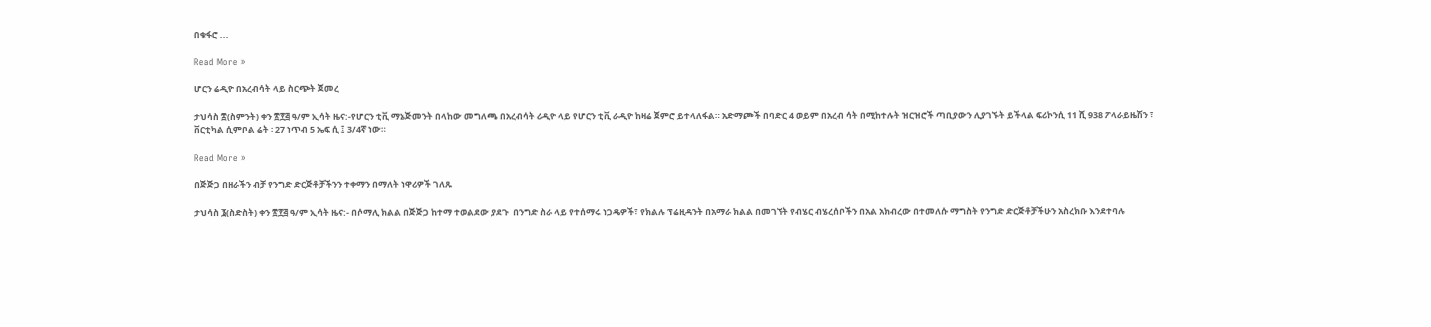በቁፋሮ ...

Read More »

ሆርን ሬዲዮ በአረብሳት ላይ ስርጭት ጀመረ

ታህሳስ ፰(ስምንት) ቀን ፳፻፭ ዓ/ም ኢሳት ዜና:-የሆርን ቲቪ ማኔጅመንት በላከው መግለጫ በአረብሳት ሪዲዮ ላይ የሆርን ቲቪ ራዲዮ ከዛሬ ጀምሮ ይተላለፋል። አድማጮች በባድር 4 ወይም በአረብ ሳት በሚከተሉት ዝርዝሮች ጣቢያውን ሊያገኙት ይችላል ፍሪኮንሲ 11 ሺ 938 ፖላራይዜሽን ፣ ቨርቲካል ሲምቦል ሬት ፡ 27 ነጥብ 5 ኤፍ ሲ ፤ 3/4ኛ ነው።

Read More »

በጅጅጋ በዘራችን ብቻ የንግድ ድርጅቶቻችንን ተቀማን በማለት ነዋሪዎች ገለጹ

ታህሳስ ፮(ስድስት) ቀን ፳፻፭ ዓ/ም ኢሳት ዜና:- በሶማሊ ክልል በጅጅጋ ከተማ ተወልደው ያደጉ  በንግድ ስራ ላይ የተሰማሩ ነጋዴዎች፣ የክልሉ ፕሬዚዳንት በአማራ ክልል በመገኘት የብሄር ብሄረሰቦችን በአል አክብረው በተመለሱ ማግስት የንግድ ድርጅቶቻችሁን አስረክቡ እንደተባሉ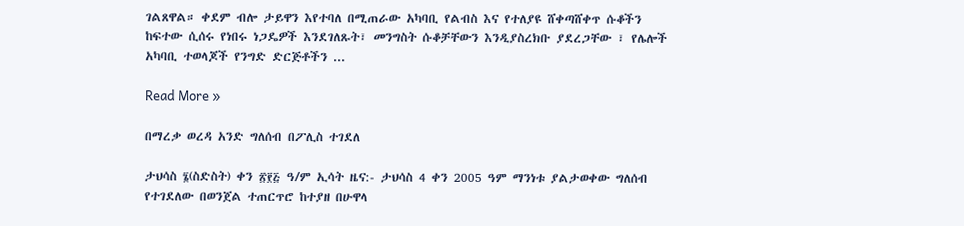ገልጸዋል። ቀደም ብሎ ታይዋን እየተባለ በሚጠራው አካባቢ የልብስ እና የተለያዩ ሸቀጣሸቀጥ ሱቆችን ከፍተው ሲሰሩ የነበሩ ነጋዴዎች እንደገለጹት፣ መንግስት ሱቆቻቸውን እንዲያስረክቡ ያደረጋቸው ፣ የሌሎች አካባቢ ተወላጆች የንግድ ድርጅቶችን ...

Read More »

በማረቃ ወረዳ አንድ ግለሰብ በፖሊስ ተገደለ

ታህሳስ ፮(ስድስት) ቀን ፳፻፭ ዓ/ም ኢሳት ዜና:- ታህሳስ 4 ቀን 2005 ዓም ማንነቱ ያልታወቀው ግለሰብ የተገደለው በወንጀል ተጠርጥሮ ከተያዘ በሁዋላ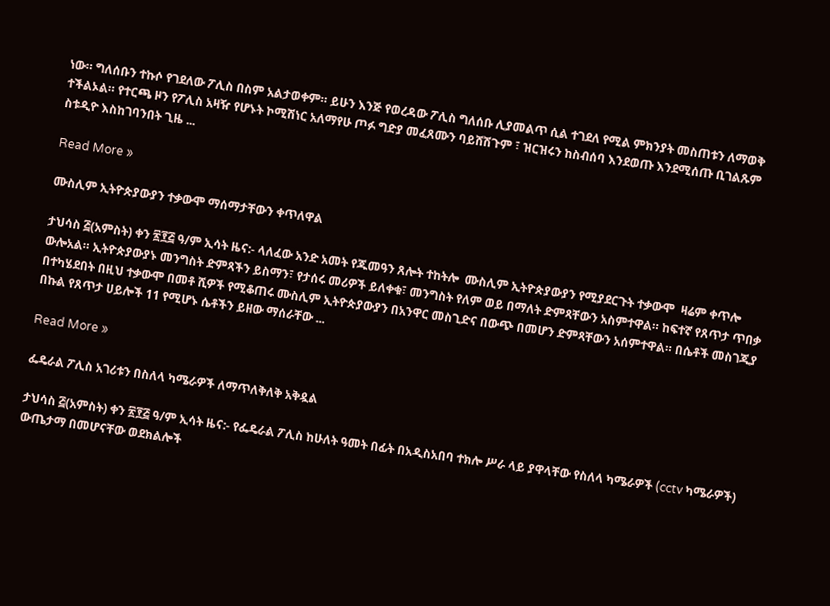ነው። ግለሰቡን ተኩሶ የገደለው ፖሊስ በስም አልታወቀም። ይሁን እንጅ የወረዳው ፖሊስ ግለሰቡ ሊያመልጥ ሲል ተገደለ የሚል ምክንያት መስጠቱን ለማወቅ ተችልኦል። የተርጫ ዞን የፖሊስ አዛዥ የሆኑት ኮሚሽነር አለማየሁ ጦፉ ግድያ መፈጸሙን ባይሸሽጉም ፣ ዝርዝሩን ከስብሰባ እንደወጡ እንደሚሰጡ ቢገልጹም ስቱዲዮ እስከገባንበት ጊዜ ...

Read More »

ሙስሊም ኢትዮጵያውያን ተቃውሞ ማሰማታቸውን ቀጥለዋል

ታህሳስ ፭(አምስት) ቀን ፳፻፭ ዓ/ም ኢሳት ዜና:- ላለፈው አንድ አመት የጁመዓን ጸሎት ተከትሎ  ሙስሊም ኢትዮጵያውያን የሚያደርጉት ተቃውሞ  ዛሬም ቀጥሎ ውሎአል። ኢትዮጵያውያኑ መንግስት ድምጻችን ይስማን፣ የታሰሩ መሪዎች ይለቀቁ፣ መንግስት የለም ወይ በማለት ድምጻቸውን አስምተዋል። ከፍተኛ የጸጥታ ጥበቃ በተካሄደበት በዚህ ተቃውሞ በመቶ ሺዎች የሚቆጠሩ ሙስሊም ኢትዮጵያውያን በአንዋር መስጊድና በውጭ በመሆን ድምጻቸውን አሰምተዋል። በሴቶች መስገጂያ በኩል የጸጥታ ሀይሎች 11 የሚሆኑ ሴቶችን ይዘው ማሰራቸው ...

Read More »

ፌዴራል ፖሊስ አገሪቱን በስለላ ካሜራዎች ለማጥለቅለቅ አቅዷል

ታህሳስ ፭(አምስት) ቀን ፳፻፭ ዓ/ም ኢሳት ዜና:- የፌዴራል ፖሊስ ከሁለት ዓመት በፊት በአዲስአበባ ተክሎ ሥራ ላይ ያዋላቸው የስለላ ካሜራዎች (cctv ካሜራዎች) ውጤታማ በመሆናቸው ወደክልሎች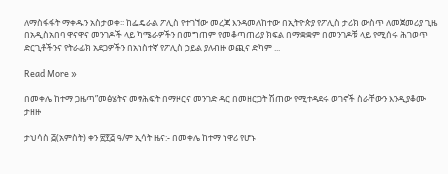ለማስፋፋት ማቀዱን አስታወቀ፡፡ ከፌዴራል ፖሊስ የተገኘው መረጃ እንዳመለከተው በኢትዮጵያ የፖሊስ ታሪክ ውስጥ ለመጀመሪያ ጊዜ በአዲስአበባ ዋናዋና መንገዶች ላይ ካሜራዎችን በመግጠም የመቆጣጠሪያ ክፍል በማቋቋም በመንገዶቹ ላይ የሚሰሩ ሕገወጥ ድርጊቶችንና የትራፊክ አደጋዎችን በአነስተኛ የፖሊስ ኃይል ያለብዙ ወጪና ድካም ...

Read More »

በመቀሌ ከተማ ጋዜጣ”መፅሄትና መፃሕፍት በማዞርና መንገድ ዳር በመዘርጋት ሽጠው የሚተዳደሩ ወገኖች ስራቸውን እንዲያቆሙ ታዘዙ

ታህሳስ ፭(አምስት) ቀን ፳፻፭ ዓ/ም ኢሳት ዜና:- በመቀሌ ከተማ ነዋሪ የሆኑ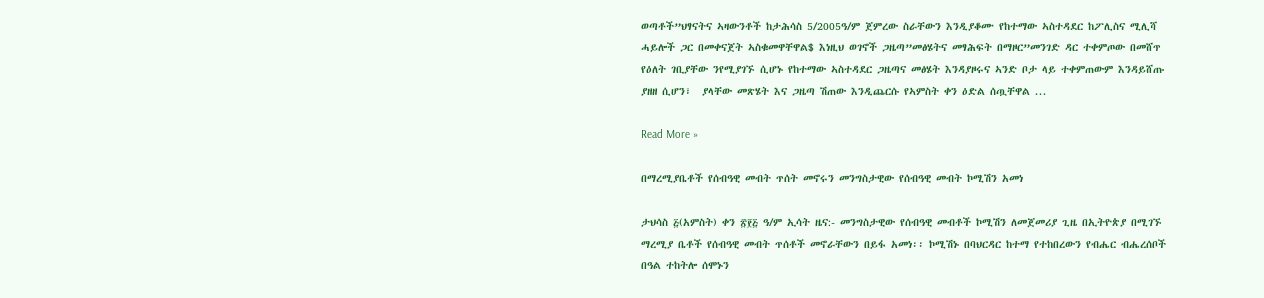ወጣቶች”ህፃናትና ኣዛውንቶች ከታሕሳስ 5/2005ዓ/ም ጀምረው ስራቸውን እንዲያቆሙ የከተማው ኣስተዳደር ከፖሊስና ሚሊሻ ሓይሎች ጋር በመቀናጀት ኣስቁመዋቸዋል$ እነዚህ ወገኖች ጋዜጣ”መፅሄትና መፃሕፍት በማዞር”መንገድ ዳር ተቀምጦው በመሸጥ የዕለት ገቢያቸው ንየሚያገኙ ሲሆኑ የከተማው ኣስተዳደር ጋዜጣና መፅሄት እንዳያዞሩና ኣንድ ቦታ ላይ ተቀምጠውም እንዳይሸጡ  ያዘዘ ሲሆን፣  ያላቸው መጽሄት እና ጋዜጣ ሽጠው እንዲጨርሱ የኣምስት ቀን ዕድል ሰጧቸዋል ...

Read More »

በማረሚያቤቶች የሰብዓዊ መብት ጥሰት መኖሩን መንግስታዊው የሰብዓዊ መብት ኮሚሽን አመነ

ታህሳስ ፭(አምስት) ቀን ፳፻፭ ዓ/ም ኢሳት ዜና:- መንግስታዊው የሰብዓዊ መብቶች ኮሚሽን ለመጀመሪያ ጊዜ በኢትዮጵያ በሚገኙ ማረሚያ ቤቶች የሰብዓዊ መብት ጥሰቶች መኖራቸውን በይፋ አመነ፡፡ ኮሚሽኑ በባህርዳር ከተማ የተከበረውን የብሔር ብሔረሰቦች በዓል ተከትሎ ሰሞኑን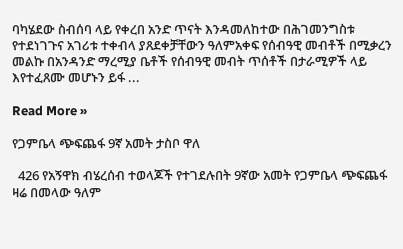ባካሄደው ስብሰባ ላይ የቀረበ አንድ ጥናት እንዳመለከተው በሕገመንግስቱ የተደነገጉና አገሪቱ ተቀብላ ያጸደቀቻቸውን ዓለምአቀፍ የሰብዓዊ መብቶች በሚቃረን መልኩ በአንዳንድ ማረሚያ ቤቶች የሰብዓዊ መብት ጥሰቶች በታራሚዎች ላይ እየተፈጸሙ መሆኑን ይፋ ...

Read More »

የጋምቤላ ጭፍጨፋ 9ኛ አመት ታስቦ ዋለ

  426 የአኝዋክ ብሄረሰብ ተወላጆች የተገደሉበት 9ኛው አመት የጋምቤላ ጭፍጨፋ ዛሬ በመላው ዓለም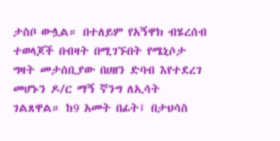ታስቦ ውሏል። በተለይም የአኝዋክ ብሄረሰብ ተወላጆች በብዛት በሚገኙበት የሜኒሶታ ግዛት መታሰቢያው በሀዘን ድባብ እየተደረገ መሆኑን ዶ/ር ማኝ ኛንግ ለኢሳት ገልጸዋል። ከ9 አመት በፊት፤ በታህሳስ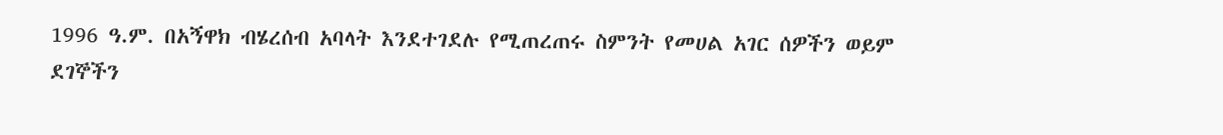1996 ዓ.ም. በአኝዋክ ብሄረሰብ አባላት እንደተገደሉ የሚጠረጠሩ ስምንት የመሀል አገር ሰዎችን ወይም ደገኞችን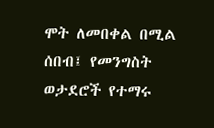ሞት ለመበቀል በሚል ሰበብ፤ የመንግስት ወታደሮች የተማሩ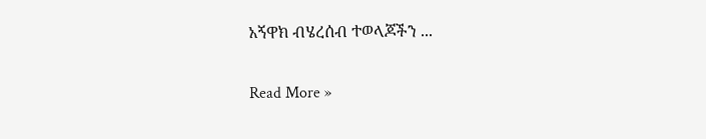አኝዋክ ብሄረሰብ ተወላጆችን ...

Read More »